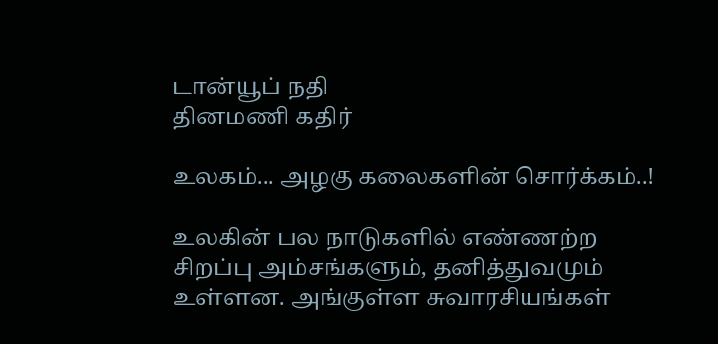டான்யூப் நதி
தினமணி கதிர்

உலகம்... அழகு கலைகளின் சொர்க்கம்..!

உலகின் பல நாடுகளில் எண்ணற்ற சிறப்பு அம்சங்களும், தனித்துவமும் உள்ளன. அங்குள்ள சுவாரசியங்கள்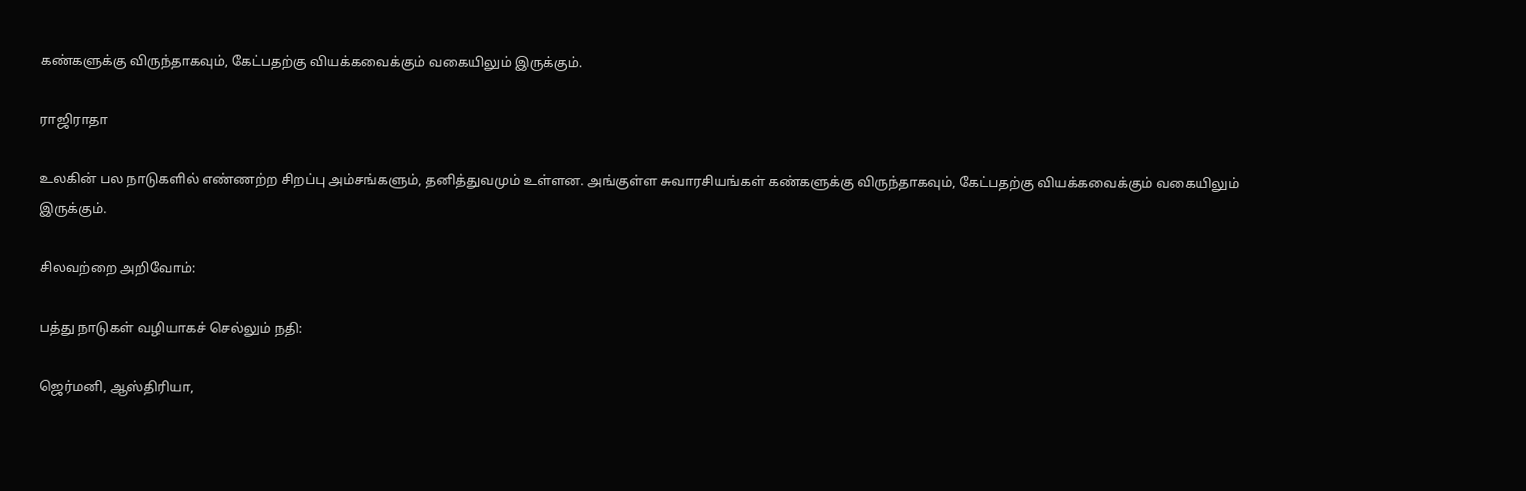கண்களுக்கு விருந்தாகவும், கேட்பதற்கு வியக்கவைக்கும் வகையிலும் இருக்கும்.

ராஜிராதா

உலகின் பல நாடுகளில் எண்ணற்ற சிறப்பு அம்சங்களும், தனித்துவமும் உள்ளன. அங்குள்ள சுவாரசியங்கள் கண்களுக்கு விருந்தாகவும், கேட்பதற்கு வியக்கவைக்கும் வகையிலும் இருக்கும்.

சிலவற்றை அறிவோம்:

பத்து நாடுகள் வழியாகச் செல்லும் நதி:

ஜெர்மனி, ஆஸ்திரியா,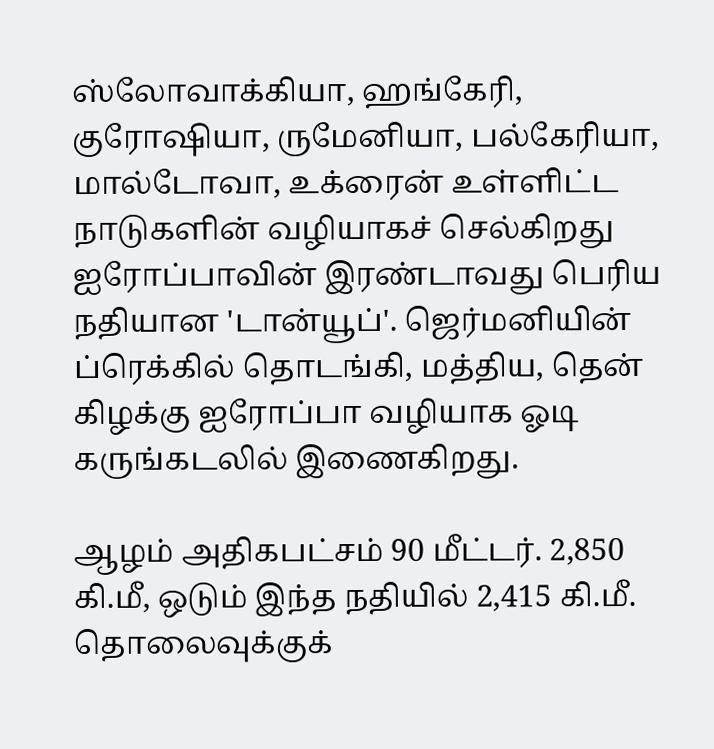ஸ்லோவாக்கியா, ஹங்கேரி, குரோஷியா, ருமேனியா, பல்கேரியா, மால்டோவா, உக்ரைன் உள்ளிட்ட நாடுகளின் வழியாகச் செல்கிறது ஐரோப்பாவின் இரண்டாவது பெரிய நதியான 'டான்யூப்'. ஜெர்மனியின் ப்ரெக்கில் தொடங்கி, மத்திய, தென் கிழக்கு ஐரோப்பா வழியாக ஓடி கருங்கடலில் இணைகிறது.

ஆழம் அதிகபட்சம் 90 மீட்டர். 2,850 கி.மீ, ஒடும் இந்த நதியில் 2,415 கி.மீ. தொலைவுக்குக்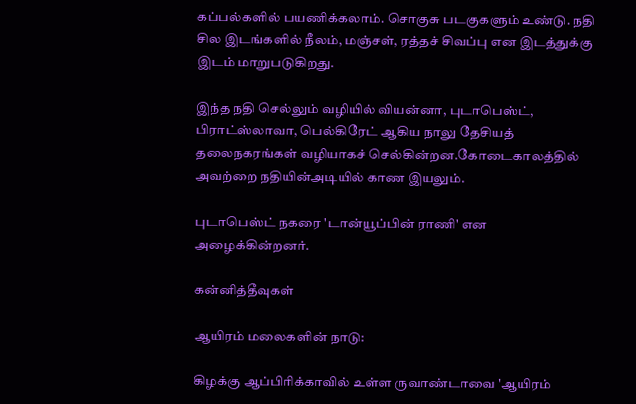கப்பல்களில் பயணிக்கலாம். சொகுசு படகுகளும் உண்டு. நதி சில இடங்களில் நீலம், மஞ்சள், ரத்தச் சிவப்பு என இடத்துக்கு இடம் மாறுபடுகிறது.

இந்த நதி செல்லும் வழியில் வியன்னா, புடாபெஸ்ட், பிராட்ஸ்லாவா, பெல்கிரேட் ஆகிய நாலு தேசியத் தலைநகரங்கள் வழியாகச் செல்கின்றன.கோடைகாலத்தில் அவற்றை நதியின்அடியில் காண இயலும்.

புடாபெஸ்ட் நகரை 'டான்யூப்பின் ராணி' என அழைக்கின்றனர்.

கன்னித்தீவுகள்

ஆயிரம் மலைகளின் நாடு:

கிழக்கு ஆப்பிரிக்காவில் உள்ள ருவாண்டாவை 'ஆயிரம்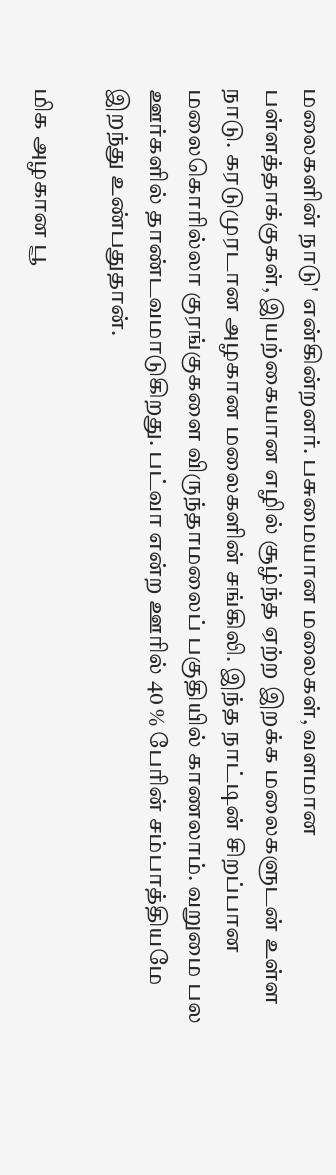மலைகளின் நாடு' என்கின்றனர். பசுமையான மலைகள், வளமான பள்ளத்தாக்குகள், இயற்கையான எழில் சூழ்ந்த ஏற்ற இறக்க மலைகளுடன் உள்ள நாடு. கரடுமுரடான அழகான மலைகளின் சங்கிலி. இந்த நாட்டின் சிறப்பான மலைகொரில்லா குரங்குகளை விருந்தாமலைப் பகுதியில் காணலாம். வறுமை பல ஊர்களில் தாண்டவமாடுகிறது. பட்வா என்ற ஊரில் 40 % பேரின் சம்பாத்தியமே இறந்து உண்பதுதான்.

மிக அழகான பூ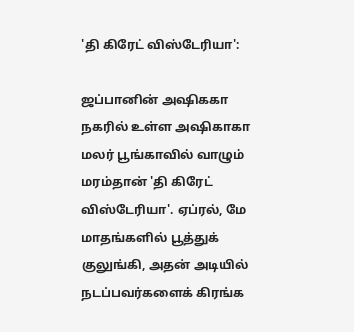'தி கிரேட் விஸ்டேரியா':

ஜப்பானின் அஷிககா நகரில் உள்ள அஷிகாகா மலர் பூங்காவில் வாழும் மரம்தான் 'தி கிரேட் விஸ்டேரியா'. ஏப்ரல், மே மாதங்களில் பூத்துக் குலுங்கி, அதன் அடியில் நடப்பவர்களைக் கிரங்க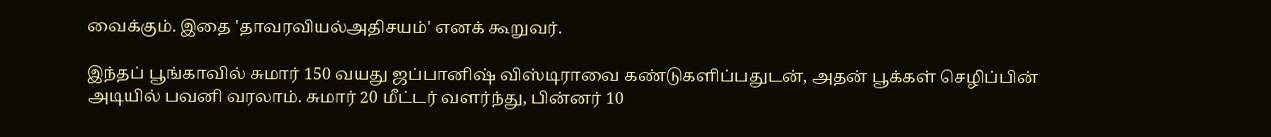வைக்கும். இதை 'தாவரவியல்அதிசயம்' எனக் கூறுவர்.

இந்தப் பூங்காவில் சுமார் 150 வயது ஜப்பானிஷ் விஸ்டிராவை கண்டுகளிப்பதுடன், அதன் பூக்கள் செழிப்பின் அடியில் பவனி வரலாம். சுமார் 20 மீட்டர் வளர்ந்து, பின்னர் 10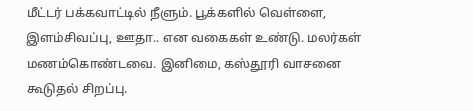மீட்டர் பக்கவாட்டில் நீளும். பூக்களில் வெள்ளை, இளம்சிவப்பு, ஊதா.. என வகைகள் உண்டு. மலர்கள் மணம்கொண்டவை. இனிமை, கஸ்தூரி வாசனை கூடுதல் சிறப்பு.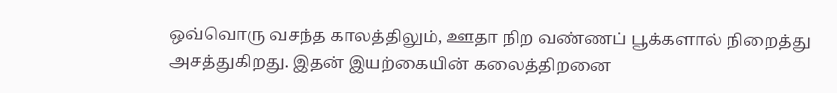ஒவ்வொரு வசந்த காலத்திலும், ஊதா நிற வண்ணப் பூக்களால் நிறைத்து அசத்துகிறது. இதன் இயற்கையின் கலைத்திறனை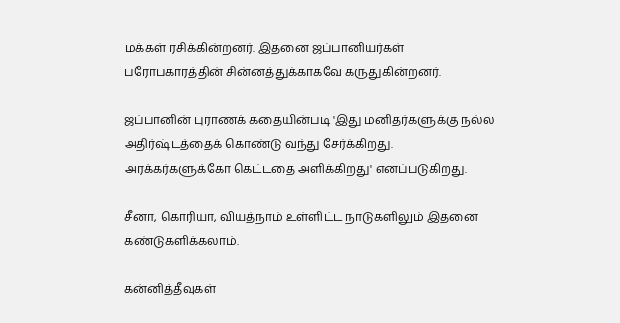மக்கள் ரசிக்கின்றனர். இதனை ஜப்பானியர்கள் பரோபகாரத்தின் சின்னத்துக்காகவே கருதுகின்றனர்.

ஜப்பானின் புராணக் கதையின்படி 'இது மனிதர்களுக்கு நல்ல அதிர்ஷ்டத்தைக் கொண்டு வந்து சேர்க்கிறது. அரக்கர்களுக்கோ கெட்டதை அளிக்கிறது' எனப்படுகிறது.

சீனா, கொரியா, வியத்நாம் உள்ளிட்ட நாடுகளிலும் இதனை கண்டுகளிக்கலாம்.

கன்னித்தீவுகள்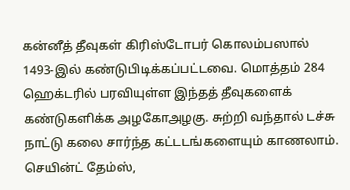கன்னீத் தீவுகள் கிரிஸ்டோபர் கொலம்பஸால் 1493-இல் கண்டுபிடிக்கப்பட்டவை. மொத்தம் 284 ஹெக்டரில் பரவியுள்ள இந்தத் தீவுகளைக் கண்டுகளிக்க அழகோஅழகு. சுற்றி வந்தால் டச்சு நாட்டு கலை சார்ந்த கட்டடங்களையும் காணலாம். செயின்ட் தேம்ஸ்,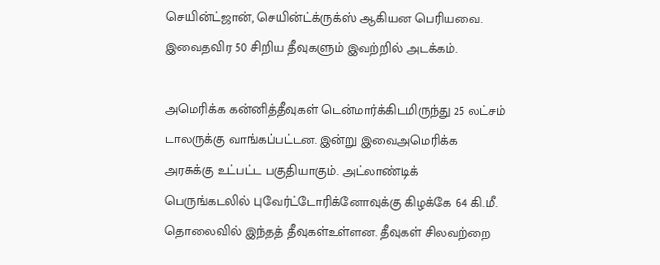செயின்ட்ஜான், செயின்ட்க்ருக்ஸ் ஆகியன பெரியவை. இவைதவிர 50 சிறிய தீவுகளும் இவற்றில் அடக்கம்.

அமெரிக்க கன்னித்தீவுகள் டென்மார்க்கிடமிருந்து 25 லட்சம் டாலருக்கு வாங்கப்பட்டன. இன்று இவைஅமெரிக்க அரசுக்கு உட்பட்ட பகுதியாகும். அட்லாண்டிக் பெருங்கடலில் புவேர்ட்டோரிக்னோவுக்கு கிழக்கே 64 கி.மீ. தொலைவில் இந்தத் தீவுகள்உள்ளன. தீவுகள் சிலவற்றை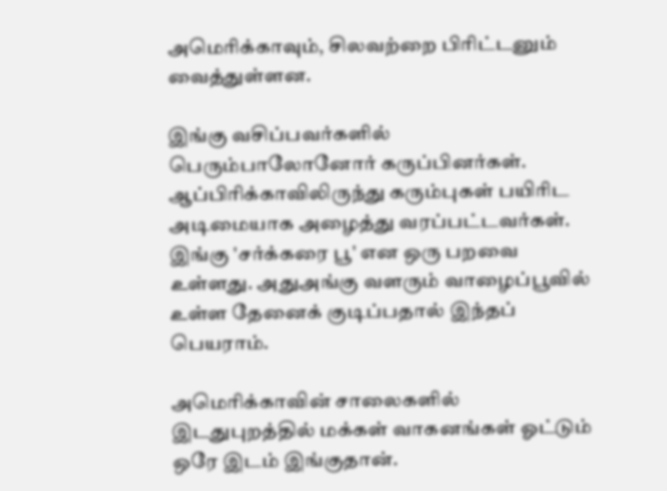அமெரிக்காவும், சிலவற்றை பிரிட்டனும் வைத்துள்ளன.

இங்கு வசிப்பவர்களில் பெரும்பாலோனோர் கருப்பினர்கள். ஆப்பிரிக்காவிலிருந்து கரும்புகள் பயிரிட அடிமையாக அழைத்து வரப்பட்டவர்கள். இங்கு 'சர்க்கரை பூ' என ஒரு பறவை உள்ளது. அதுஅங்கு வளரும் வாழைப்பூவில் உள்ள தேனைக் குடிப்பதால் இந்தப் பெயராம்.

அமெரிக்காவின் சாலைகளில் இடதுபுறத்தில் மக்கள் வாகனங்கள் ஓட்டும் ஒரே இடம் இங்குதான்.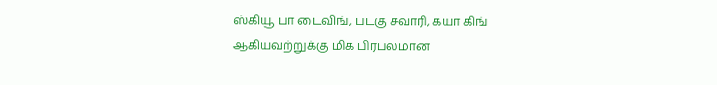ஸ்கியூ பா டைவிங், படகு சவாரி, கயா கிங் ஆகியவற்றுக்கு மிக பிரபலமான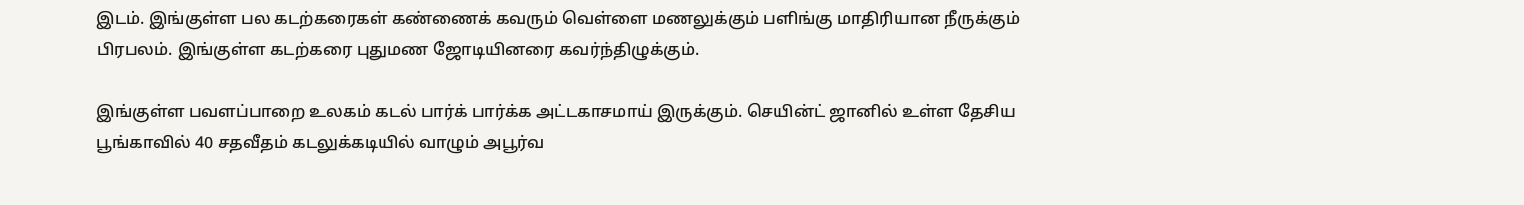இடம். இங்குள்ள பல கடற்கரைகள் கண்ணைக் கவரும் வெள்ளை மணலுக்கும் பளிங்கு மாதிரியான நீருக்கும் பிரபலம். இங்குள்ள கடற்கரை புதுமண ஜோடியினரை கவர்ந்திழுக்கும்.

இங்குள்ள பவளப்பாறை உலகம் கடல் பார்க் பார்க்க அட்டகாசமாய் இருக்கும். செயின்ட் ஜானில் உள்ள தேசிய பூங்காவில் 40 சதவீதம் கடலுக்கடியில் வாழும் அபூர்வ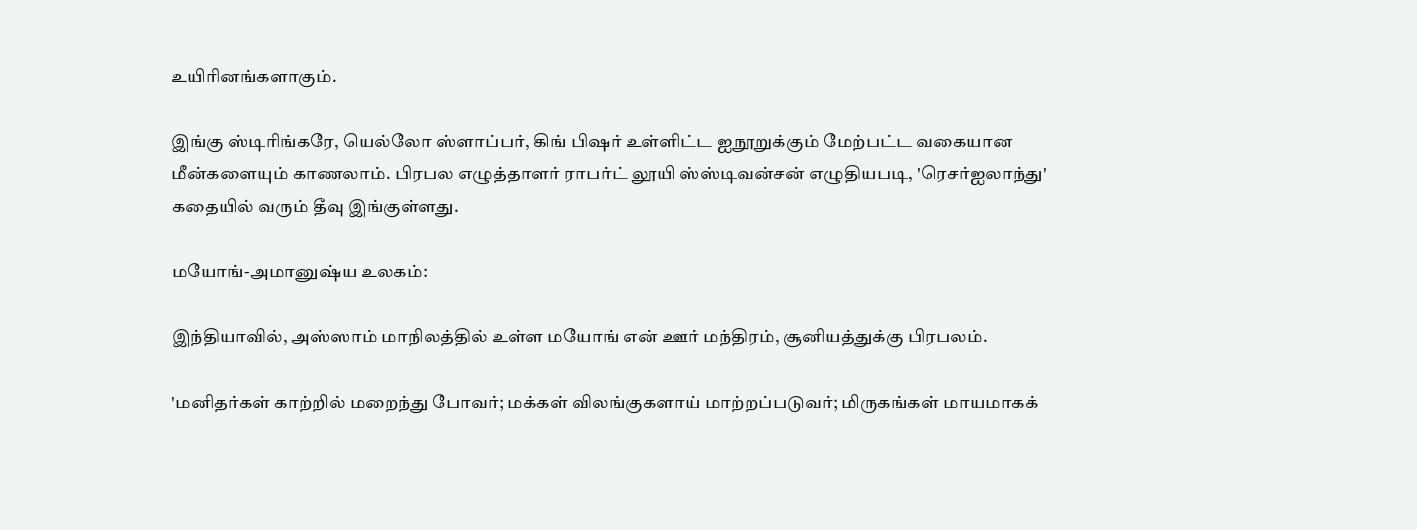உயிரினங்களாகும்.

இங்கு ஸ்டிரிங்கரே, யெல்லோ ஸ்ளாப்பர், கிங் பிஷர் உள்ளிட்ட ஐநூறுக்கும் மேற்பட்ட வகையான மீன்களையும் காணலாம். பிரபல எழுத்தாளர் ராபர்ட் லூயி ஸ்ஸ்டிவன்சன் எழுதியபடி, 'ரெசர்ஐலாந்து' கதையில் வரும் தீவு இங்குள்ளது.

மயோங்-அமானுஷ்ய உலகம்:

இந்தியாவில், அஸ்ஸாம் மாநிலத்தில் உள்ள மயோங் என் ஊர் மந்திரம், சூனியத்துக்கு பிரபலம்.

'மனிதர்கள் காற்றில் மறைந்து போவர்; மக்கள் விலங்குகளாய் மாற்றப்படுவர்; மிருகங்கள் மாயமாகக்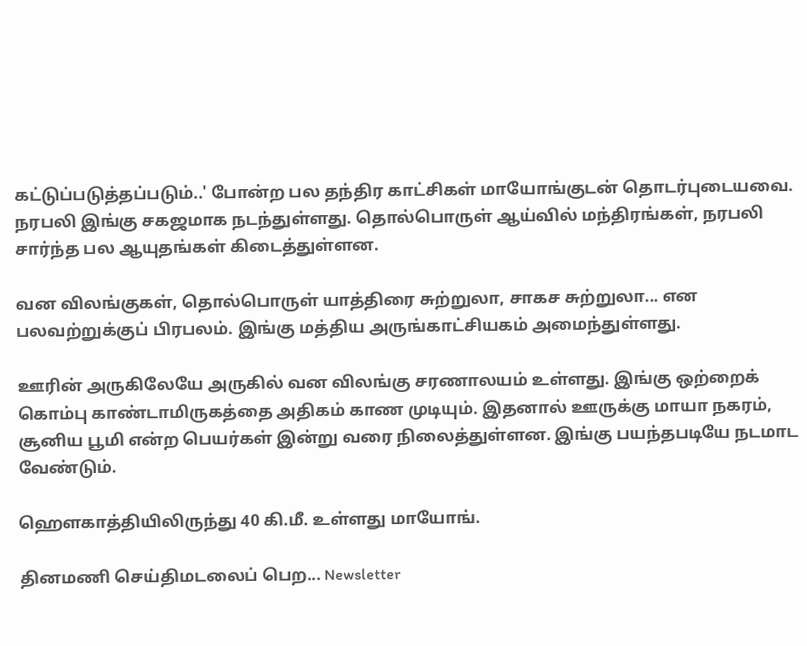கட்டுப்படுத்தப்படும்..' போன்ற பல தந்திர காட்சிகள் மாயோங்குடன் தொடர்புடையவை. நரபலி இங்கு சகஜமாக நடந்துள்ளது. தொல்பொருள் ஆய்வில் மந்திரங்கள், நரபலி சார்ந்த பல ஆயுதங்கள் கிடைத்துள்ளன.

வன விலங்குகள், தொல்பொருள் யாத்திரை சுற்றுலா, சாகச சுற்றுலா... என பலவற்றுக்குப் பிரபலம். இங்கு மத்திய அருங்காட்சியகம் அமைந்துள்ளது.

ஊரின் அருகிலேயே அருகில் வன விலங்கு சரணாலயம் உள்ளது. இங்கு ஒற்றைக் கொம்பு காண்டாமிருகத்தை அதிகம் காண முடியும். இதனால் ஊருக்கு மாயா நகரம், சூனிய பூமி என்ற பெயர்கள் இன்று வரை நிலைத்துள்ளன. இங்கு பயந்தபடியே நடமாட வேண்டும்.

ஹெளகாத்தியிலிருந்து 40 கி.மீ. உள்ளது மாயோங்.

தினமணி செய்திமடலைப் பெற... Newsletter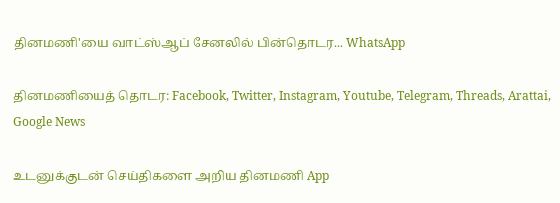தினமணி'யை வாட்ஸ்ஆப் சேனலில் பின்தொடர... WhatsApp

தினமணியைத் தொடர: Facebook, Twitter, Instagram, Youtube, Telegram, Threads, Arattai, Google News

உடனுக்குடன் செய்திகளை அறிய தினமணி App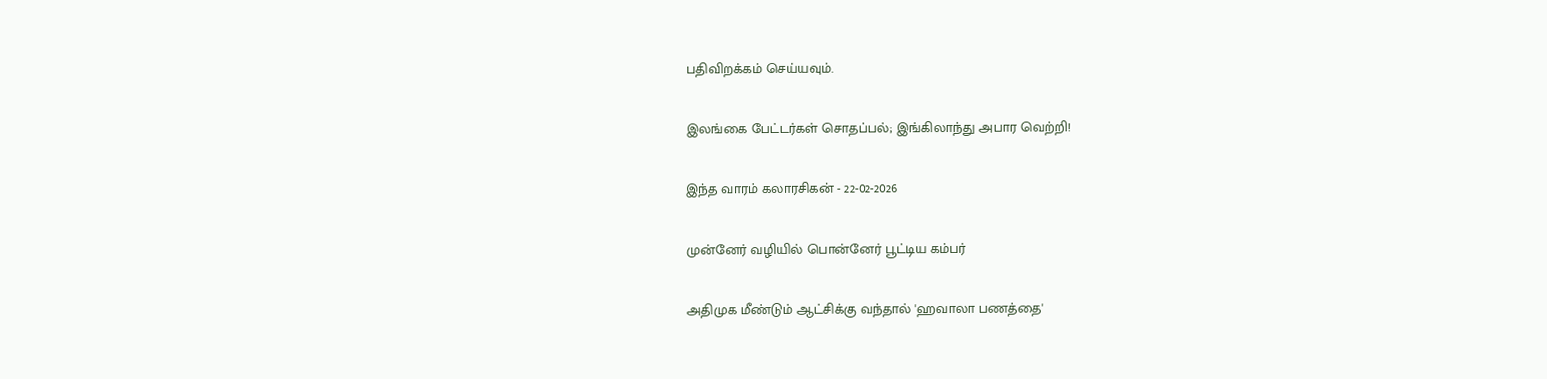பதிவிறக்கம் செய்யவும்.

இலங்கை பேட்டர்கள் சொதப்பல்; இங்கிலாந்து அபார வெற்றி!

இந்த வாரம் கலாரசிகன் - 22-02-2026

முன்னேர் வழியில் பொன்னேர் பூட்டிய கம்பர்

அதிமுக மீண்டும் ஆட்சிக்கு வந்தால் 'ஹவாலா பணத்தை'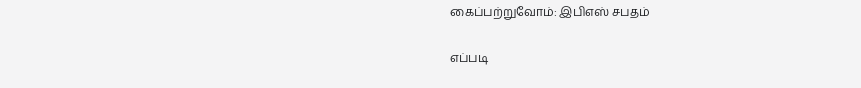கைப்பற்றுவோம்: இபிஎஸ் சபதம்

எப்படி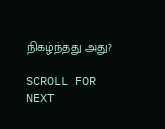நிகழ்ந்தது அது?

SCROLL FOR NEXT